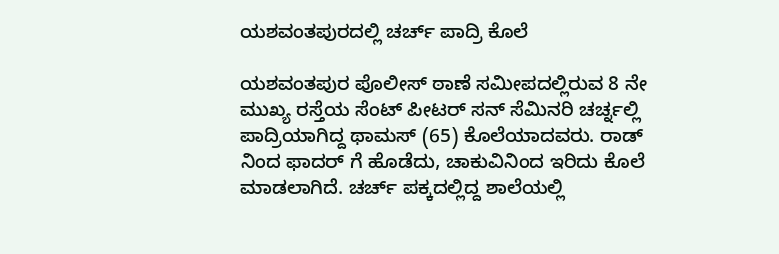ಯಶವಂತಪುರದಲ್ಲಿ ಚರ್ಚ್ ಪಾದ್ರಿ ಕೊಲೆ

ಯಶವಂತಪುರ ಪೊಲೀಸ್ ಠಾಣೆ ಸಮೀಪದಲ್ಲಿರುವ 8 ನೇ ಮುಖ್ಯ ರಸ್ತೆಯ ಸೆಂಟ್ ಪೀಟರ್ ಸನ್ ಸೆಮಿನರಿ ಚರ್ಚ್ನಲ್ಲಿ ಪಾದ್ರಿಯಾಗಿದ್ದ ಥಾಮಸ್ (65) ಕೊಲೆಯಾದವರು. ರಾಡ್ ನಿಂದ ಫಾದರ್ ಗೆ ಹೊಡೆದು, ಚಾಕುವಿನಿಂದ ಇರಿದು ಕೊಲೆ ಮಾಡಲಾಗಿದೆ. ಚರ್ಚ್ ಪಕ್ಕದಲ್ಲಿದ್ದ ಶಾಲೆಯಲ್ಲಿ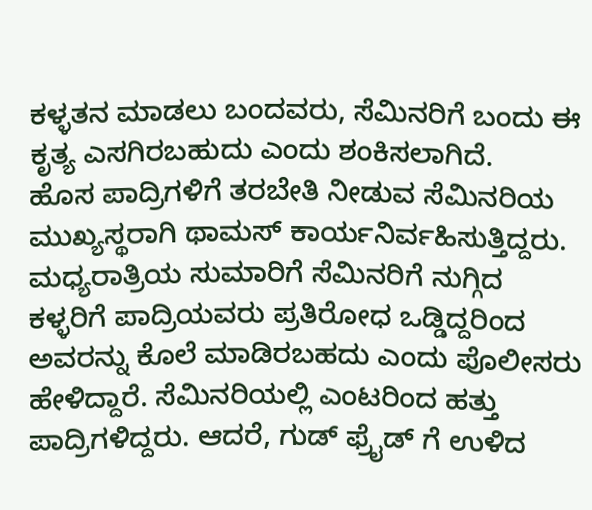ಕಳ್ಳತನ ಮಾಡಲು ಬಂದವರು, ಸೆಮಿನರಿಗೆ ಬಂದು ಈ ಕೃತ್ಯ ಎಸಗಿರಬಹುದು ಎಂದು ಶಂಕಿಸಲಾಗಿದೆ.
ಹೊಸ ಪಾದ್ರಿಗಳಿಗೆ ತರಬೇತಿ ನೀಡುವ ಸೆಮಿನರಿಯ ಮುಖ್ಯಸ್ಥರಾಗಿ ಥಾಮಸ್ ಕಾರ್ಯನಿರ್ವಹಿಸುತ್ತಿದ್ದರು. ಮಧ್ಯರಾತ್ರಿಯ ಸುಮಾರಿಗೆ ಸೆಮಿನರಿಗೆ ನುಗ್ಗಿದ ಕಳ್ಳರಿಗೆ ಪಾದ್ರಿಯವರು ಪ್ರತಿರೋಧ ಒಡ್ಡಿದ್ದರಿಂದ ಅವರನ್ನು ಕೊಲೆ ಮಾಡಿರಬಹದು ಎಂದು ಪೊಲೀಸರು ಹೇಳಿದ್ದಾರೆ. ಸೆಮಿನರಿಯಲ್ಲಿ ಎಂಟರಿಂದ ಹತ್ತು ಪಾದ್ರಿಗಳಿದ್ದರು. ಆದರೆ, ಗುಡ್ ಫ್ರೈಡ್ ಗೆ ಉಳಿದ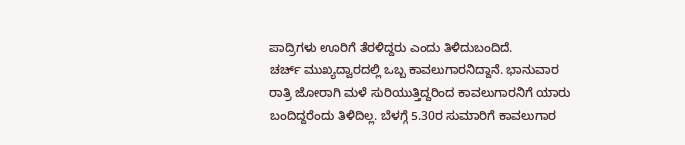ಪಾದ್ರಿಗಳು ಊರಿಗೆ ತೆರಳಿದ್ದರು ಎಂದು ತಿಳಿದುಬಂದಿದೆ.
ಚರ್ಚ್ ಮುಖ್ಯದ್ವಾರದಲ್ಲಿ ಒಬ್ಬ ಕಾವಲುಗಾರನಿದ್ದಾನೆ. ಭಾನುವಾರ ರಾತ್ರಿ ಜೋರಾಗಿ ಮಳೆ ಸುರಿಯುತ್ತಿದ್ದರಿಂದ ಕಾವಲುಗಾರನಿಗೆ ಯಾರು ಬಂದಿದ್ದರೆಂದು ತಿಳಿದಿಲ್ಲ. ಬೆಳಗ್ಗೆ 5.30ರ ಸುಮಾರಿಗೆ ಕಾವಲುಗಾರ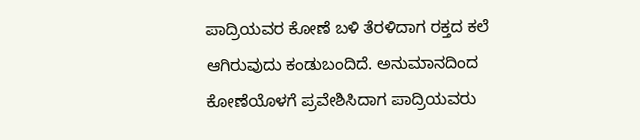ಪಾದ್ರಿಯವರ ಕೋಣೆ ಬಳಿ ತೆರಳಿದಾಗ ರಕ್ತದ ಕಲೆ ಆಗಿರುವುದು ಕಂಡುಬಂದಿದೆ. ಅನುಮಾನದಿಂದ ಕೋಣೆಯೊಳಗೆ ಪ್ರವೇಶಿಸಿದಾಗ ಪಾದ್ರಿಯವರು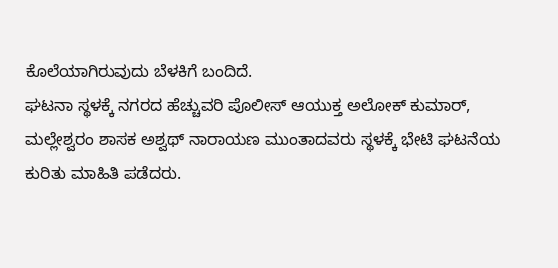ಕೊಲೆಯಾಗಿರುವುದು ಬೆಳಕಿಗೆ ಬಂದಿದೆ.
ಘಟನಾ ಸ್ಥಳಕ್ಕೆ ನಗರದ ಹೆಚ್ಚುವರಿ ಪೊಲೀಸ್ ಆಯುಕ್ತ ಅಲೋಕ್ ಕುಮಾರ್, ಮಲ್ಲೇಶ್ವರಂ ಶಾಸಕ ಅಶ್ವಥ್ ನಾರಾಯಣ ಮುಂತಾದವರು ಸ್ಥಳಕ್ಕೆ ಭೇಟಿ ಘಟನೆಯ ಕುರಿತು ಮಾಹಿತಿ ಪಡೆದರು.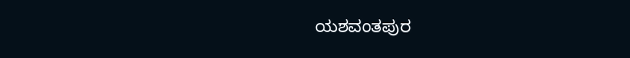ಯಶವಂತಪುರ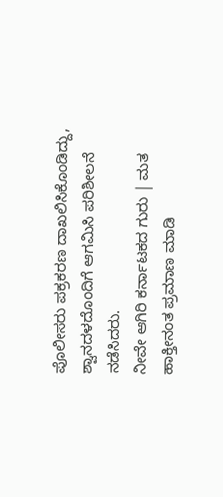ಪೊಲೀಸರು ಪಕ್ರಕರಣ ದಾಖಲಿಸಿಕೊಂಡಿದ್ದು, ಶ್ವಾನದಳದೊಂದಿಗೆ ಆಗಮಿಸಿ ಪರಿಶೀಲನೆ ನಡೆಸಿದರು.
ನೀವೇ ಆಗಿರಿ ಕರ್ನಾಟಕದ ಗುರು | ಮತ ಹಾಕ್ತೀನಂತ ಪ್ರಮಾಣ ಮಾಡಿ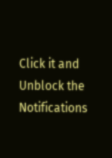Click it and Unblock the Notifications